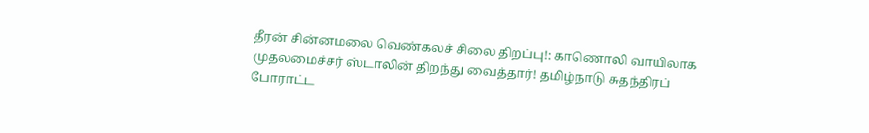தீரன் சின்னமலை வெண்கலச் சிலை திறப்பு!: காணொலி வாயிலாக முதலமைச்சர் ஸ்டாலின் திறந்து வைத்தார்! தமிழ்நாடு சுதந்திரப் போராட்ட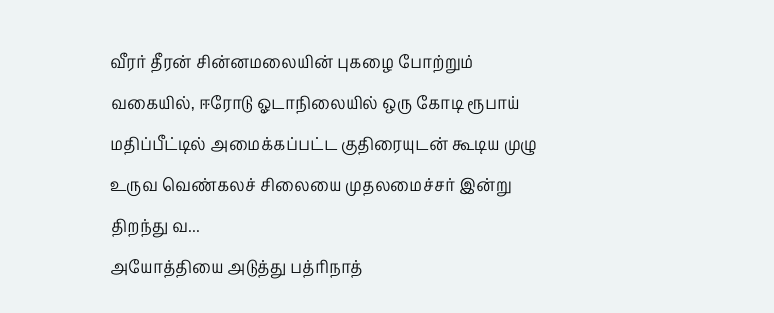வீரர் தீரன் சின்னமலையின் புகழை போற்றும் வகையில், ஈரோடு ஓடாநிலையில் ஒரு கோடி ரூபாய் மதிப்பீட்டில் அமைக்கப்பட்ட குதிரையுடன் கூடிய முழு உருவ வெண்கலச் சிலையை முதலமைச்சர் இன்று திறந்து வ...
அயோத்தியை அடுத்து பத்ரிநாத்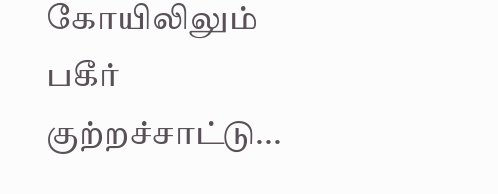கோயிலிலும் பகீர் குற்றச்சாட்டு...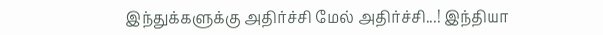இந்துக்களுக்கு அதிர்ச்சி மேல் அதிர்ச்சி...! இந்தியா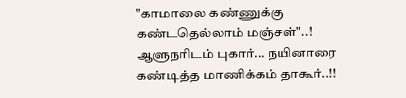"காமாலை கண்ணுக்கு கண்டதெல்லாம் மஞ்சள்"..! ஆளுநரிடம் புகார்... நயினாரை கண்டித்த மாணிக்கம் தாகூர்..!!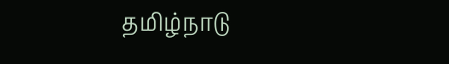தமிழ்நாடு